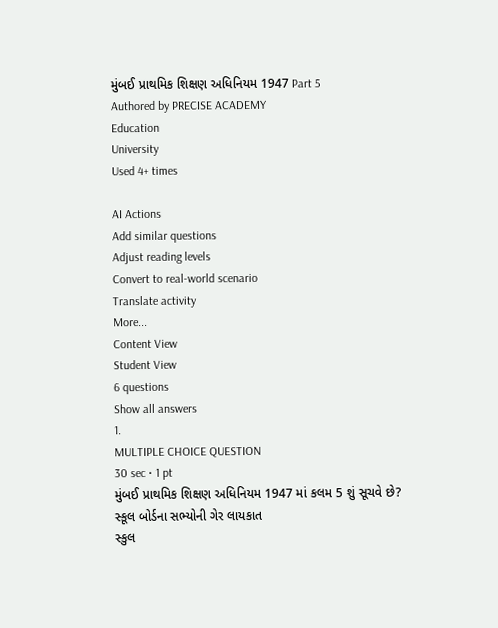મુંબઈ પ્રાથમિક શિક્ષણ અધિનિયમ 1947 Part 5
Authored by PRECISE ACADEMY
Education
University
Used 4+ times

AI Actions
Add similar questions
Adjust reading levels
Convert to real-world scenario
Translate activity
More...
Content View
Student View
6 questions
Show all answers
1.
MULTIPLE CHOICE QUESTION
30 sec • 1 pt
મુંબઈ પ્રાથમિક શિક્ષણ અધિનિયમ 1947 માં કલમ 5 શું સૂચવે છે?
સ્કૂલ બોર્ડના સભ્યોની ગેર લાયકાત
સ્કુલ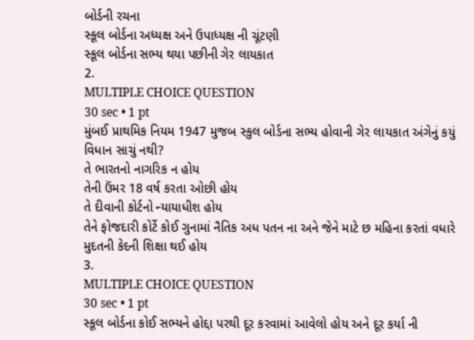બોર્ડની રચના
સ્કૂલ બોર્ડના અધ્યક્ષ અને ઉપાધ્યક્ષ ની ચૂંટણી
સ્કૂલ બોર્ડના સભ્ય થયા પછીની ગેર લાયકાત
2.
MULTIPLE CHOICE QUESTION
30 sec • 1 pt
મુંબઈ પ્રાથમિક નિયમ 1947 મુજબ સ્કુલ બોર્ડના સભ્ય હોવાની ગેર લાયકાત અંગેનું કયું વિધાન સાચું નથી?
તે ભારતનો નાગરિક ન હોય
તેની ઉંમર 18 વર્ષ કરતા ઓછી હોય
તે દીવાની કોર્ટનો ન્યાયાધીશ હોય
તેને ફોજદારી કોર્ટે કોઈ ગુનામાં નૈતિક અધ પતન ના અને જેને માટે છ મહિના કરતાં વધારે મુદતની કેદની શિક્ષા થઈ હોય
3.
MULTIPLE CHOICE QUESTION
30 sec • 1 pt
સ્કૂલ બોર્ડના કોઈ સભ્યને હોદ્દા પરથી દૂર કરવામાં આવેલો હોય અને દૂર કર્યા ની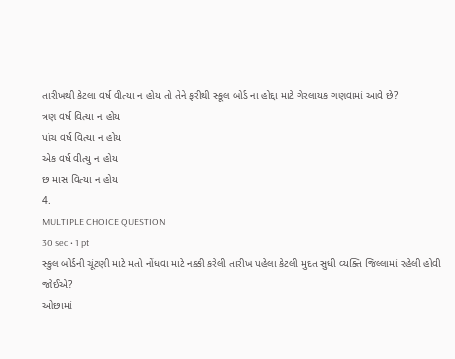તારીખથી કેટલા વર્ષ વીત્યા ન હોય તો તેને ફરીથી સ્કૂલ બોર્ડ ના હોદ્દા માટે ગેરલાયક ગણવામાં આવે છે?
ત્રણ વર્ષ વિત્યા ન હોય
પાંચ વર્ષ વિત્યા ન હોય
એક વર્ષ વીત્યુ ન હોય
છ માસ વિત્યા ન હોય
4.
MULTIPLE CHOICE QUESTION
30 sec • 1 pt
સ્કુલ બોર્ડની ચૂંટણી માટે મતો નોંધવા માટે નક્કી કરેલી તારીખ પહેલા કેટલી મુદત સુધી વ્યક્તિ જિલ્લામાં રહેલી હોવી જોઈએ?
ઓછામાં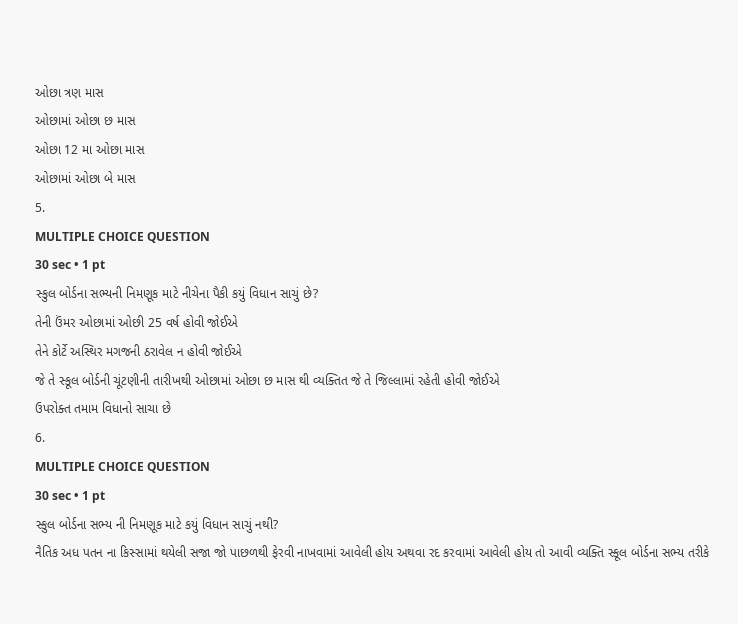ઓછા ત્રણ માસ
ઓછામાં ઓછા છ માસ
ઓછા 12 મા ઓછા માસ
ઓછામાં ઓછા બે માસ
5.
MULTIPLE CHOICE QUESTION
30 sec • 1 pt
સ્કુલ બોર્ડના સભ્યની નિમણૂક માટે નીચેના પૈકી કયું વિધાન સાચું છે?
તેની ઉંમર ઓછામાં ઓછી 25 વર્ષ હોવી જોઈએ
તેને કોર્ટે અસ્થિર મગજની ઠરાવેલ ન હોવી જોઈએ
જે તે સ્કૂલ બોર્ડની ચૂંટણીની તારીખથી ઓછામાં ઓછા છ માસ થી વ્યક્તિત જે તે જિલ્લામાં રહેતી હોવી જોઈએ
ઉપરોક્ત તમામ વિધાનો સાચા છે
6.
MULTIPLE CHOICE QUESTION
30 sec • 1 pt
સ્કુલ બોર્ડના સભ્ય ની નિમણૂક માટે કયું વિધાન સાચું નથી?
નૈતિક અધ પતન ના કિસ્સામાં થયેલી સજા જો પાછળથી ફેરવી નાખવામાં આવેલી હોય અથવા રદ કરવામાં આવેલી હોય તો આવી વ્યક્તિ સ્કૂલ બોર્ડના સભ્ય તરીકે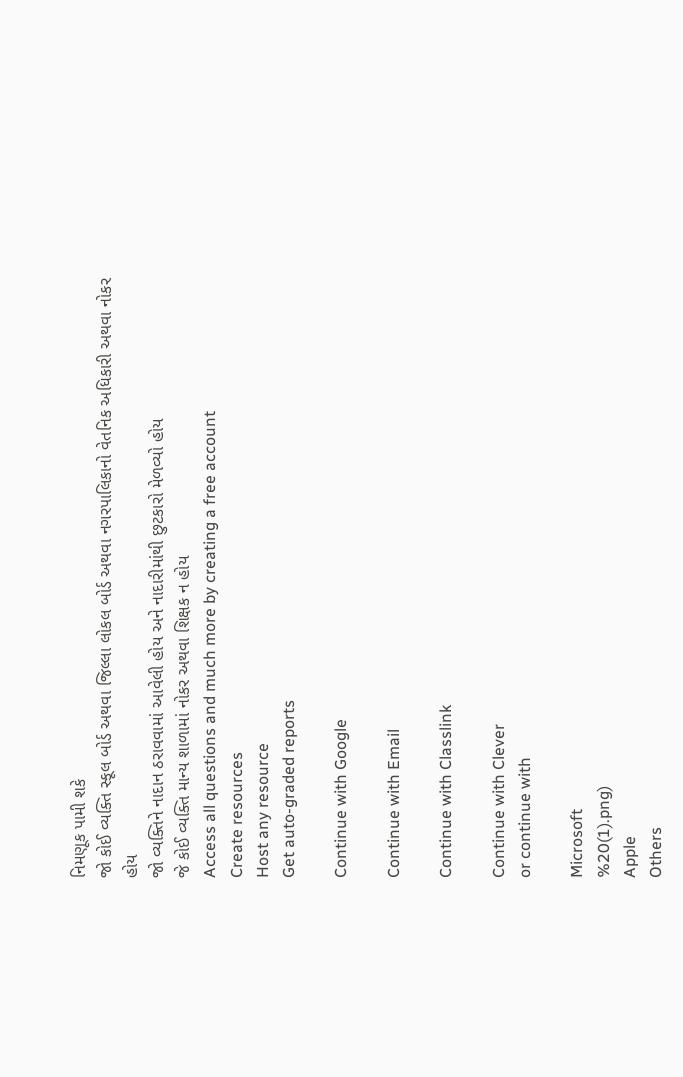નિમણૂક પામી શકે
જો કોઈ વ્યક્તિ સ્કૂલ બોર્ડ અથવા જિલ્લા લોકલ બોર્ડ અથવા નગરપાલિકાનો વેતનિક અધિકારી અથવા નોકર હોય
જો વ્યક્તિને નાદાન ઠરાવવામાં આવેલી હોય અને નાદારીમાંથી છુટકારો મેળવ્યો હોય
જે કોઈ વ્યક્તિ માન્ય શાળામાં નોકર અથવા શિક્ષક ન હોય
Access all questions and much more by creating a free account
Create resources
Host any resource
Get auto-graded reports

Continue with Google

Continue with Email

Continue with Classlink

Continue with Clever
or continue with

Microsoft
%20(1).png)
Apple
Others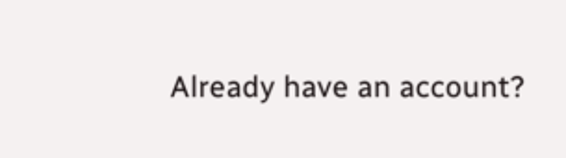Already have an account?